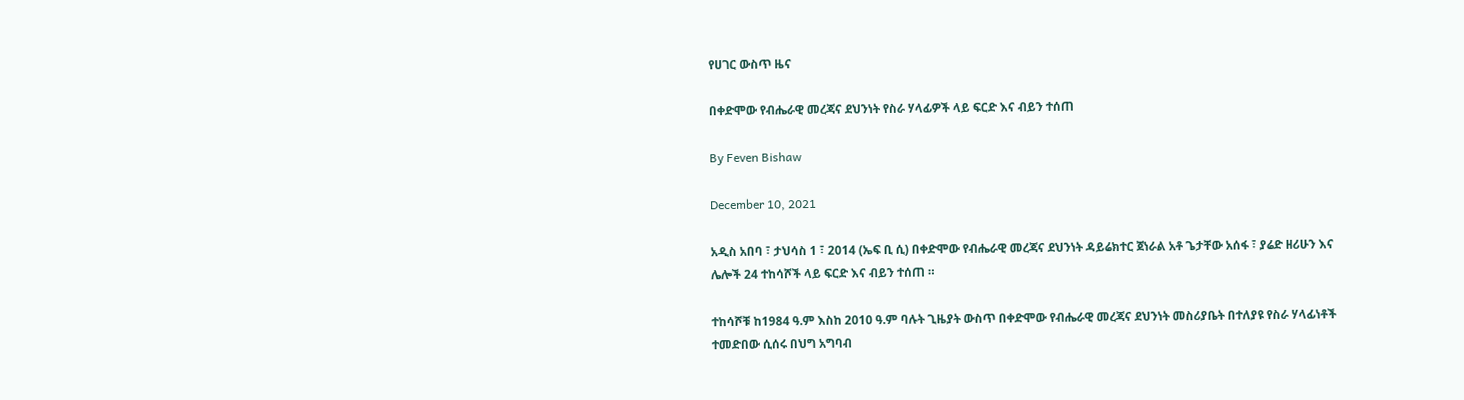የሀገር ውስጥ ዜና

በቀድሞው የብሔራዊ መረጃና ደህንነት የስራ ሃላፊዎች ላይ ፍርድ እና ብይን ተሰጠ

By Feven Bishaw

December 10, 2021

አዲስ አበባ ፣ ታህሳስ 1 ፣ 2014 (ኤፍ ቢ ሲ) በቀድሞው የብሔራዊ መረጃና ደህንነት ዳይሬክተር ጀነራል አቶ ጌታቸው አሰፋ ፣ ያሬድ ዘሪሁን እና ሌሎች 24 ተከሳሾች ላይ ፍርድ እና ብይን ተሰጠ ።

ተከሳሾቹ ከ1984 ዓ.ም እስከ 2010 ዓ.ም ባሉት ጊዜያት ውስጥ በቀድሞው የብሔራዊ መረጃና ደህንነት መስሪያቤት በተለያዩ የስራ ሃላፊነቶች ተመድበው ሲሰሩ በህግ አግባብ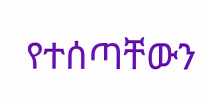የተሰጣቸውን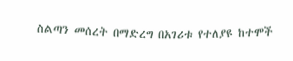ስልጣን መሰረት በማድረግ በአገሪቱ የተለያዩ ከተሞች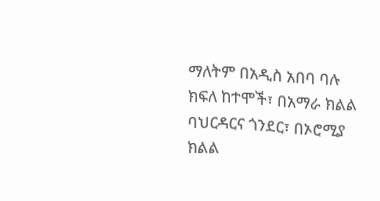ማለትም በአዲስ አበባ ባሉ ክፍለ ከተሞች፣ በአማራ ክልል ባህርዳርና ጎንደር፣ በኦሮሚያ ክልል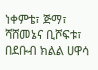ነቀምቴ፣ ጅማ፣ ሻሸመኔና ቢሾፍቱ፣ በደቡብ ክልል ሀዋሳ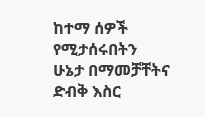ከተማ ሰዎች የሚታሰሩበትን ሁኔታ በማመቻቸትና ድብቅ እስር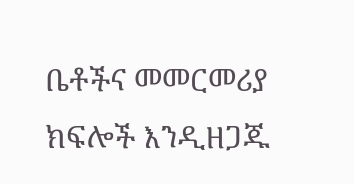ቤቶችና መመርመሪያ ክፍሎች እንዲዘጋጁ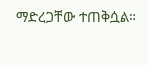ማድረጋቸው ተጠቅሷል።